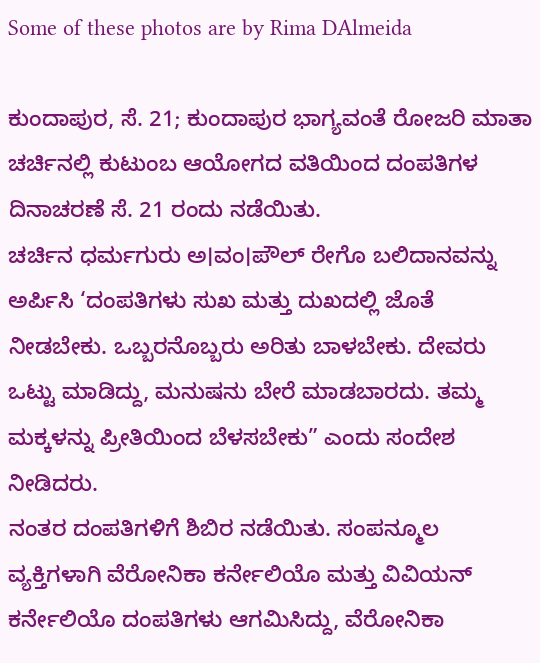Some of these photos are by Rima DAlmeida

ಕುಂದಾಪುರ, ಸೆ. 21; ಕುಂದಾಪುರ ಭಾಗ್ಯವಂತೆ ರೋಜರಿ ಮಾತಾ ಚರ್ಚಿನಲ್ಲಿ ಕುಟುಂಬ ಆಯೋಗದ ವತಿಯಿಂದ ದಂಪತಿಗಳ ದಿನಾಚರಣೆ ಸೆ. 21 ರಂದು ನಡೆಯಿತು.
ಚರ್ಚಿನ ಧರ್ಮಗುರು ಅ।ವಂ।ಪೌಲ್ ರೇಗೊ ಬಲಿದಾನವನ್ನು ಅರ್ಪಿಸಿ ‘ದಂಪತಿಗಳು ಸುಖ ಮತ್ತು ದುಖದಲ್ಲಿ ಜೊತೆ ನೀಡಬೇಕು. ಒಬ್ಬರನೊಬ್ಬರು ಅರಿತು ಬಾಳಬೇಕು. ದೇವರು ಒಟ್ಟು ಮಾಡಿದ್ದು, ಮನುಷನು ಬೇರೆ ಮಾಡಬಾರದು. ತಮ್ಮ ಮಕ್ಕಳನ್ನು ಪ್ರೀತಿಯಿಂದ ಬೆಳಸಬೇಕು” ಎಂದು ಸಂದೇಶ ನೀಡಿದರು.
ನಂತರ ದಂಪತಿಗಳಿಗೆ ಶಿಬಿರ ನಡೆಯಿತು. ಸಂಪನ್ಮೂಲ ವ್ಯಕ್ತಿಗಳಾಗಿ ವೆರೋನಿಕಾ ಕರ್ನೇಲಿಯೊ ಮತ್ತು ವಿವಿಯನ್ ಕರ್ನೇಲಿಯೊ ದಂಪತಿಗಳು ಆಗಮಿಸಿದ್ದು, ವೆರೋನಿಕಾ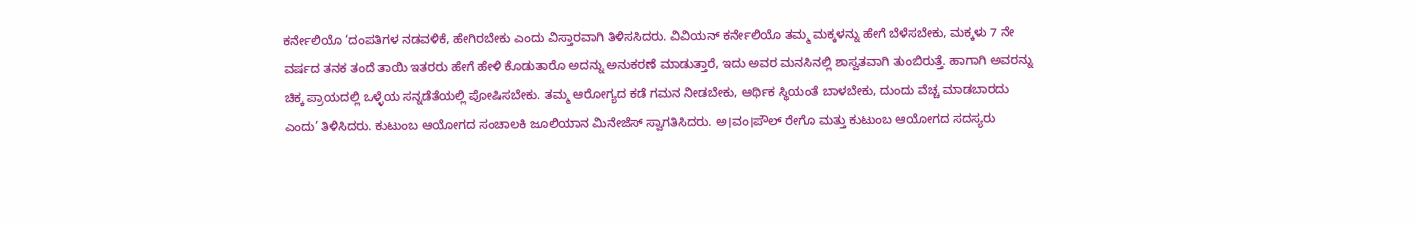ಕರ್ನೇಲಿಯೊ ‘ದಂಪತಿಗಳ ನಡವಳಿಕೆ, ಹೇಗಿರಬೇಕು ಎಂದು ವಿಸ್ತಾರವಾಗಿ ತಿಳಿಸಸಿದರು. ವಿವಿಯನ್ ಕರ್ನೇಲಿಯೊ ತಮ್ಮ ಮಕ್ಕಳನ್ನು ಹೇಗೆ ಬೆಳೆಸಬೇಕು, ಮಕ್ಕಳು 7 ನೇ ವರ್ಷದ ತನಕ ತಂದೆ ತಾಯಿ ಇತರರು ಹೇಗೆ ಹೇಳಿ ಕೊಡುತಾರೊ ಅದನ್ನು ಅನುಕರಣೆ ಮಾಡುತ್ತಾರೆ, ಇದು ಅವರ ಮನಸಿನಲ್ಲಿ ಶಾಸ್ವತವಾಗಿ ತುಂಬಿರುತ್ತೆ. ಹಾಗಾಗಿ ಅವರನ್ನು ಚಿಕ್ಕ ಪ್ರಾಯದಲ್ಲಿ ಒಳ್ಳೆಯ ಸನ್ನಡೆತೆಯಲ್ಲಿ ಪೋಷಿಸಬೇಕು. ತಮ್ಮ ಆರೋಗ್ಯದ ಕಡೆ ಗಮನ ನೀಡಬೇಕು, ಆರ್ಥಿಕ ಸ್ಥಿಯಂತೆ ಬಾಳಬೇಕು, ದುಂದು ವೆಚ್ಚ ಮಾಡಬಾರದು ಎಂದು’ ತಿಳಿಸಿದರು. ಕುಟುಂಬ ಆಯೋಗದ ಸಂಚಾಲಕಿ ಜೂಲಿಯಾನ ಮಿನೇಜೆಸ್ ಸ್ವಾಗತಿಸಿದರು. ಅ।ವಂ।ಪೌಲ್ ರೇಗೊ ಮತ್ತು ಕುಟುಂಬ ಆಯೋಗದ ಸದಸ್ಯರು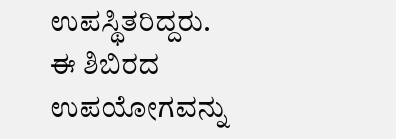ಉಪಸ್ಥಿತರಿದ್ದರು. ಈ ಶಿಬಿರದ ಉಪಯೋಗವನ್ನು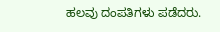ಹಲವು ದಂಪತಿಗಳು ಪಡೆದರು.